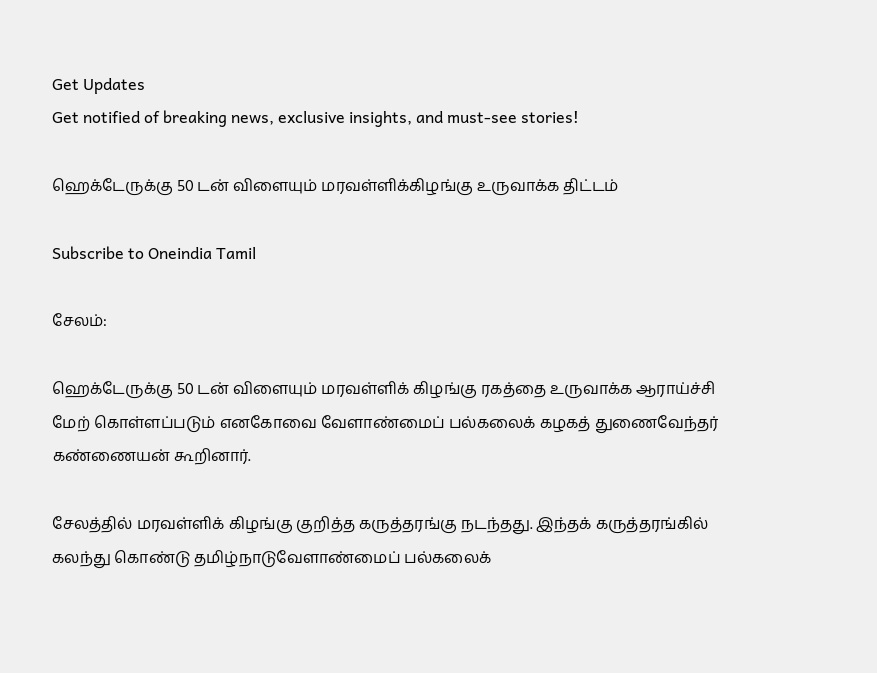Get Updates
Get notified of breaking news, exclusive insights, and must-see stories!

ஹெக்டேருக்கு 50 டன் விளையும் மரவள்ளிக்கிழங்கு உருவாக்க திட்டம்

Subscribe to Oneindia Tamil

சேலம்:

ஹெக்டேருக்கு 50 டன் விளையும் மரவள்ளிக் கிழங்கு ரகத்தை உருவாக்க ஆராய்ச்சி மேற் கொள்ளப்படும் எனகோவை வேளாண்மைப் பல்கலைக் கழகத் துணைவேந்தர் கண்ணையன் கூறினார்.

சேலத்தில் மரவள்ளிக் கிழங்கு குறித்த கருத்தரங்கு நடந்தது. இந்தக் கருத்தரங்கில் கலந்து கொண்டு தமிழ்நாடுவேளாண்மைப் பல்கலைக்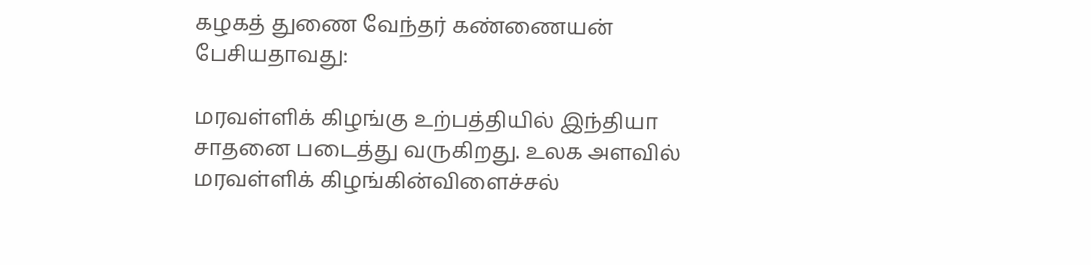கழகத் துணை வேந்தர் கண்ணையன் பேசியதாவது:

மரவள்ளிக் கிழங்கு உற்பத்தியில் இந்தியா சாதனை படைத்து வருகிறது. உலக அளவில் மரவள்ளிக் கிழங்கின்விளைச்சல்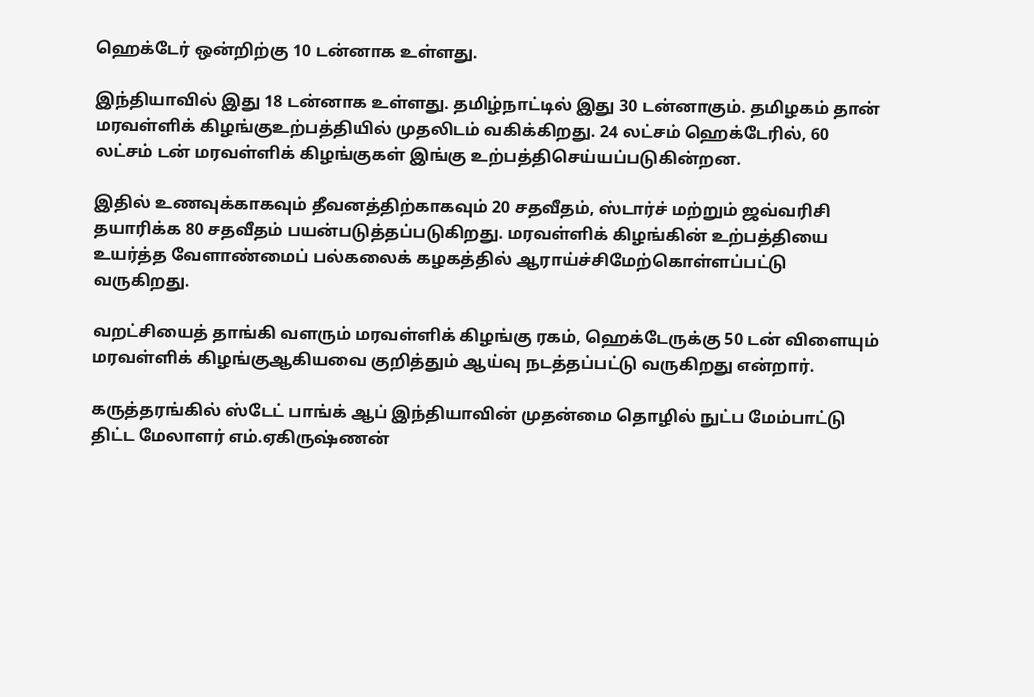ஹெக்டேர் ஒன்றிற்கு 10 டன்னாக உள்ளது.

இந்தியாவில் இது 18 டன்னாக உள்ளது. தமிழ்நாட்டில் இது 30 டன்னாகும். தமிழகம் தான் மரவள்ளிக் கிழங்குஉற்பத்தியில் முதலிடம் வகிக்கிறது. 24 லட்சம் ஹெக்டேரில், 60 லட்சம் டன் மரவள்ளிக் கிழங்குகள் இங்கு உற்பத்திசெய்யப்படுகின்றன.

இதில் உணவுக்காகவும் தீவனத்திற்காகவும் 20 சதவீதம், ஸ்டார்ச் மற்றும் ஜவ்வரிசி தயாரிக்க 80 சதவீதம் பயன்படுத்தப்படுகிறது. மரவள்ளிக் கிழங்கின் உற்பத்தியை உயர்த்த வேளாண்மைப் பல்கலைக் கழகத்தில் ஆராய்ச்சிமேற்கொள்ளப்பட்டு வருகிறது.

வறட்சியைத் தாங்கி வளரும் மரவள்ளிக் கிழங்கு ரகம், ஹெக்டேருக்கு 50 டன் விளையும் மரவள்ளிக் கிழங்குஆகியவை குறித்தும் ஆய்வு நடத்தப்பட்டு வருகிறது என்றார்.

கருத்தரங்கில் ஸ்டேட் பாங்க் ஆப் இந்தியாவின் முதன்மை தொழில் நுட்ப மேம்பாட்டு திட்ட மேலாளர் எம்.ஏகிருஷ்ணன்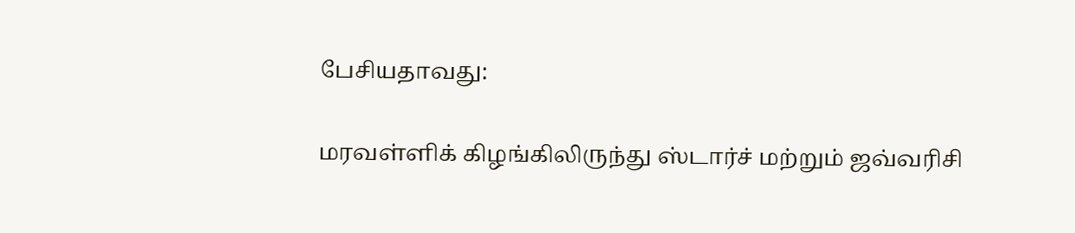பேசியதாவது:

மரவள்ளிக் கிழங்கிலிருந்து ஸ்டார்ச் மற்றும் ஜவ்வரிசி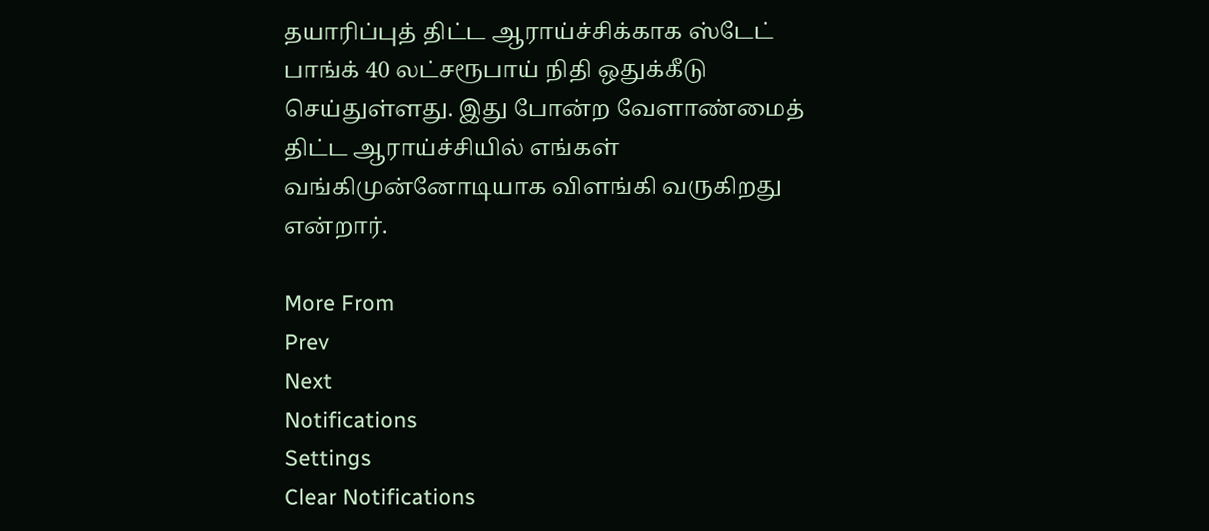தயாரிப்புத் திட்ட ஆராய்ச்சிக்காக ஸ்டேட் பாங்க் 40 லட்சரூபாய் நிதி ஒதுக்கீடு செய்துள்ளது. இது போன்ற வேளாண்மைத் திட்ட ஆராய்ச்சியில் எங்கள் வங்கிமுன்னோடியாக விளங்கி வருகிறது என்றார்.

More From
Prev
Next
Notifications
Settings
Clear Notifications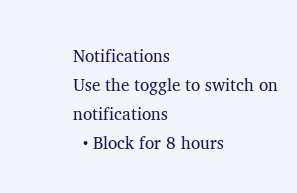Notifications
Use the toggle to switch on notifications
  • Block for 8 hours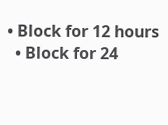• Block for 12 hours
  • Block for 24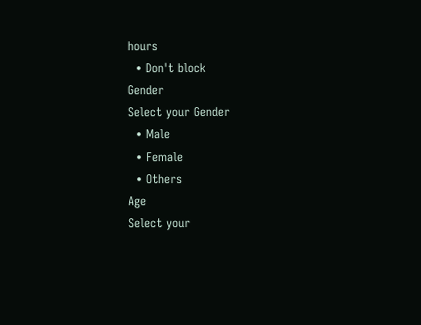hours
  • Don't block
Gender
Select your Gender
  • Male
  • Female
  • Others
Age
Select your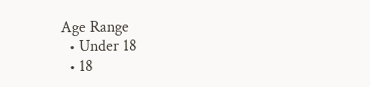Age Range
  • Under 18
  • 18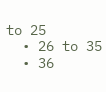to 25
  • 26 to 35
  • 36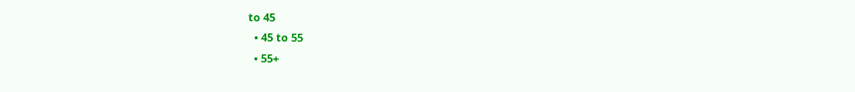to 45
  • 45 to 55
  • 55+